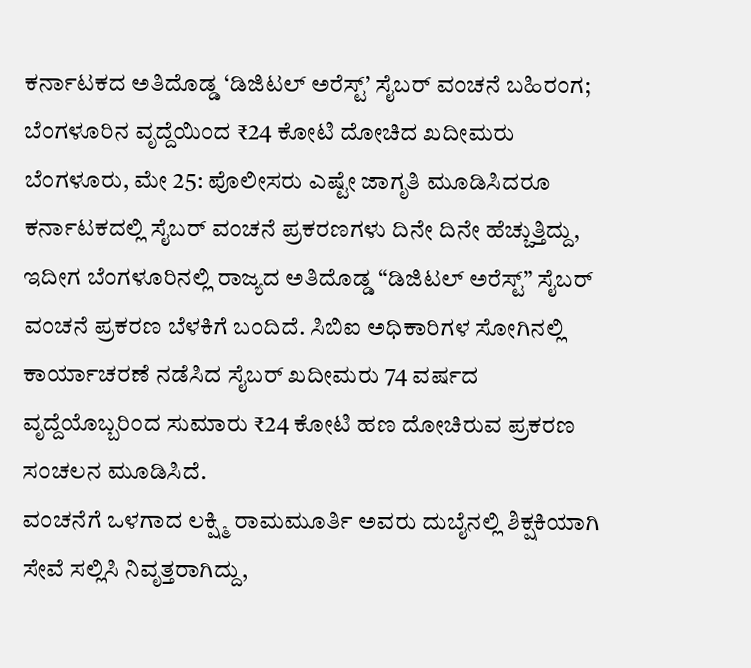ಕರ್ನಾಟಕದ ಅತಿದೊಡ್ಡ ‘ಡಿಜಿಟಲ್ ಅರೆಸ್ಟ್’ ಸೈಬರ್ ವಂಚನೆ ಬಹಿರಂಗ; ಬೆಂಗಳೂರಿನ ವೃದ್ದೆಯಿಂದ ₹24 ಕೋಟಿ ದೋಚಿದ ಖದೀಮರು
ಬೆಂಗಳೂರು, ಮೇ 25: ಪೊಲೀಸರು ಎಷ್ಟೇ ಜಾಗೃತಿ ಮೂಡಿಸಿದರೂ ಕರ್ನಾಟಕದಲ್ಲಿ ಸೈಬರ್ ವಂಚನೆ ಪ್ರಕರಣಗಳು ದಿನೇ ದಿನೇ ಹೆಚ್ಚುತ್ತಿದ್ದು, ಇದೀಗ ಬೆಂಗಳೂರಿನಲ್ಲಿ ರಾಜ್ಯದ ಅತಿದೊಡ್ಡ “ಡಿಜಿಟಲ್ ಅರೆಸ್ಟ್” ಸೈಬರ್ ವಂಚನೆ ಪ್ರಕರಣ ಬೆಳಕಿಗೆ ಬಂದಿದೆ. ಸಿಬಿಐ ಅಧಿಕಾರಿಗಳ ಸೋಗಿನಲ್ಲಿ ಕಾರ್ಯಾಚರಣೆ ನಡೆಸಿದ ಸೈಬರ್ ಖದೀಮರು 74 ವರ್ಷದ ವೃದ್ದೆಯೊಬ್ಬರಿಂದ ಸುಮಾರು ₹24 ಕೋಟಿ ಹಣ ದೋಚಿರುವ ಪ್ರಕರಣ ಸಂಚಲನ ಮೂಡಿಸಿದೆ.
ವಂಚನೆಗೆ ಒಳಗಾದ ಲಕ್ಷ್ಮಿ ರಾಮಮೂರ್ತಿ ಅವರು ದುಬೈನಲ್ಲಿ ಶಿಕ್ಷಕಿಯಾಗಿ ಸೇವೆ ಸಲ್ಲಿಸಿ ನಿವೃತ್ತರಾಗಿದ್ದು,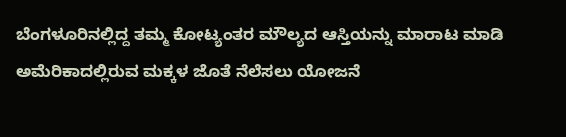ಬೆಂಗಳೂರಿನಲ್ಲಿದ್ದ ತಮ್ಮ ಕೋಟ್ಯಂತರ ಮೌಲ್ಯದ ಆಸ್ತಿಯನ್ನು ಮಾರಾಟ ಮಾಡಿ ಅಮೆರಿಕಾದಲ್ಲಿರುವ ಮಕ್ಕಳ ಜೊತೆ ನೆಲೆಸಲು ಯೋಜನೆ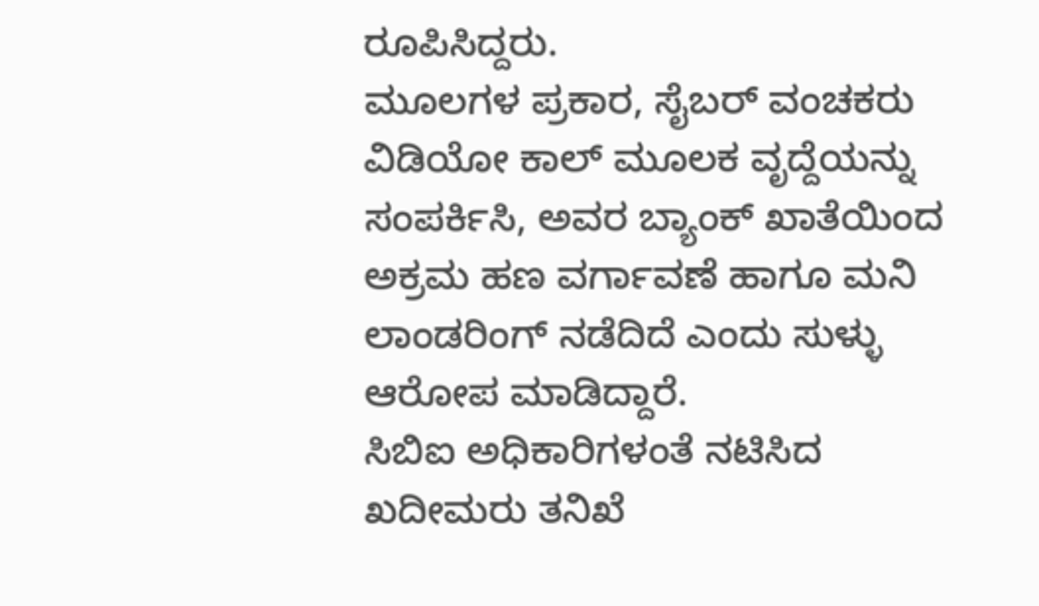ರೂಪಿಸಿದ್ದರು.
ಮೂಲಗಳ ಪ್ರಕಾರ, ಸೈಬರ್ ವಂಚಕರು ವಿಡಿಯೋ ಕಾಲ್ ಮೂಲಕ ವೃದ್ದೆಯನ್ನು ಸಂಪರ್ಕಿಸಿ, ಅವರ ಬ್ಯಾಂಕ್ ಖಾತೆಯಿಂದ ಅಕ್ರಮ ಹಣ ವರ್ಗಾವಣೆ ಹಾಗೂ ಮನಿ ಲಾಂಡರಿಂಗ್ ನಡೆದಿದೆ ಎಂದು ಸುಳ್ಳು ಆರೋಪ ಮಾಡಿದ್ದಾರೆ.
ಸಿಬಿಐ ಅಧಿಕಾರಿಗಳಂತೆ ನಟಿಸಿದ ಖದೀಮರು ತನಿಖೆ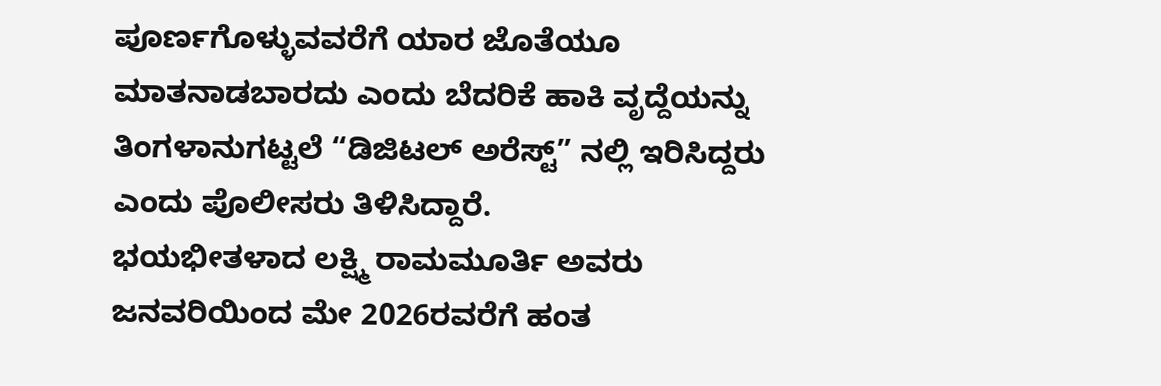ಪೂರ್ಣಗೊಳ್ಳುವವರೆಗೆ ಯಾರ ಜೊತೆಯೂ ಮಾತನಾಡಬಾರದು ಎಂದು ಬೆದರಿಕೆ ಹಾಕಿ ವೃದ್ದೆಯನ್ನು ತಿಂಗಳಾನುಗಟ್ಟಲೆ “ಡಿಜಿಟಲ್ ಅರೆಸ್ಟ್” ನಲ್ಲಿ ಇರಿಸಿದ್ದರು ಎಂದು ಪೊಲೀಸರು ತಿಳಿಸಿದ್ದಾರೆ.
ಭಯಭೀತಳಾದ ಲಕ್ಷ್ಮಿ ರಾಮಮೂರ್ತಿ ಅವರು ಜನವರಿಯಿಂದ ಮೇ 2026ರವರೆಗೆ ಹಂತ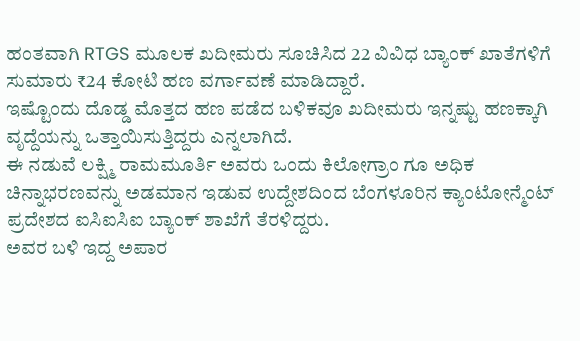ಹಂತವಾಗಿ RTGS ಮೂಲಕ ಖದೀಮರು ಸೂಚಿಸಿದ 22 ವಿವಿಧ ಬ್ಯಾಂಕ್ ಖಾತೆಗಳಿಗೆ ಸುಮಾರು ₹24 ಕೋಟಿ ಹಣ ವರ್ಗಾವಣೆ ಮಾಡಿದ್ದಾರೆ.
ಇಷ್ಟೊಂದು ದೊಡ್ಡ ಮೊತ್ತದ ಹಣ ಪಡೆದ ಬಳಿಕವೂ ಖದೀಮರು ಇನ್ನಷ್ಟು ಹಣಕ್ಕಾಗಿ ವೃದ್ದೆಯನ್ನು ಒತ್ತಾಯಿಸುತ್ತಿದ್ದರು ಎನ್ನಲಾಗಿದೆ.
ಈ ನಡುವೆ ಲಕ್ಷ್ಮಿ ರಾಮಮೂರ್ತಿ ಅವರು ಒಂದು ಕಿಲೋಗ್ರಾಂ ಗೂ ಅಧಿಕ ಚಿನ್ನಾಭರಣವನ್ನು ಅಡಮಾನ ಇಡುವ ಉದ್ದೇಶದಿಂದ ಬೆಂಗಳೂರಿನ ಕ್ಯಾಂಟೋನ್ಮೆಂಟ್ ಪ್ರದೇಶದ ಐಸಿಐಸಿಐ ಬ್ಯಾಂಕ್ ಶಾಖೆಗೆ ತೆರಳಿದ್ದರು.
ಅವರ ಬಳಿ ಇದ್ದ ಅಪಾರ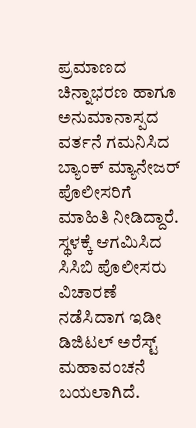ಪ್ರಮಾಣದ ಚಿನ್ನಾಭರಣ ಹಾಗೂ ಅನುಮಾನಾಸ್ಪದ ವರ್ತನೆ ಗಮನಿಸಿದ ಬ್ಯಾಂಕ್ ಮ್ಯಾನೇಜರ್ ಪೊಲೀಸರಿಗೆ ಮಾಹಿತಿ ನೀಡಿದ್ದಾರೆ.
ಸ್ಥಳಕ್ಕೆ ಆಗಮಿಸಿದ ಸಿಸಿಬಿ ಪೊಲೀಸರು ವಿಚಾರಣೆ ನಡೆಸಿದಾಗ ಇಡೀ ಡಿಜಿಟಲ್ ಅರೆಸ್ಟ್ ಮಹಾವಂಚನೆ ಬಯಲಾಗಿದೆ.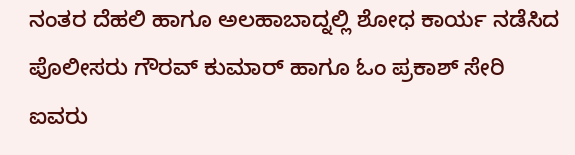ನಂತರ ದೆಹಲಿ ಹಾಗೂ ಅಲಹಾಬಾದ್ನಲ್ಲಿ ಶೋಧ ಕಾರ್ಯ ನಡೆಸಿದ ಪೊಲೀಸರು ಗೌರವ್ ಕುಮಾರ್ ಹಾಗೂ ಓಂ ಪ್ರಕಾಶ್ ಸೇರಿ ಐವರು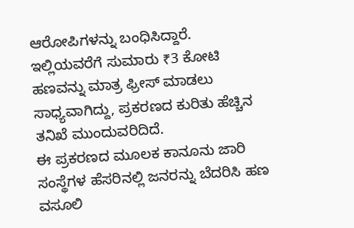ಆರೋಪಿಗಳನ್ನು ಬಂಧಿಸಿದ್ದಾರೆ.
ಇಲ್ಲಿಯವರೆಗೆ ಸುಮಾರು ₹3 ಕೋಟಿ ಹಣವನ್ನು ಮಾತ್ರ ಫ್ರೀಸ್ ಮಾಡಲು ಸಾಧ್ಯವಾಗಿದ್ದು, ಪ್ರಕರಣದ ಕುರಿತು ಹೆಚ್ಚಿನ ತನಿಖೆ ಮುಂದುವರಿದಿದೆ.
ಈ ಪ್ರಕರಣದ ಮೂಲಕ ಕಾನೂನು ಜಾರಿ ಸಂಸ್ಥೆಗಳ ಹೆಸರಿನಲ್ಲಿ ಜನರನ್ನು ಬೆದರಿಸಿ ಹಣ ವಸೂಲಿ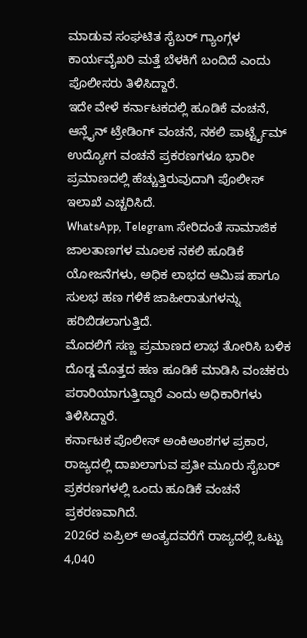ಮಾಡುವ ಸಂಘಟಿತ ಸೈಬರ್ ಗ್ಯಾಂಗ್ಗಳ ಕಾರ್ಯವೈಖರಿ ಮತ್ತೆ ಬೆಳಕಿಗೆ ಬಂದಿದೆ ಎಂದು ಪೊಲೀಸರು ತಿಳಿಸಿದ್ದಾರೆ.
ಇದೇ ವೇಳೆ ಕರ್ನಾಟಕದಲ್ಲಿ ಹೂಡಿಕೆ ವಂಚನೆ, ಆನ್ಲೈನ್ ಟ್ರೇಡಿಂಗ್ ವಂಚನೆ, ನಕಲಿ ಪಾರ್ಟ್ಟೈಮ್ ಉದ್ಯೋಗ ವಂಚನೆ ಪ್ರಕರಣಗಳೂ ಭಾರೀ ಪ್ರಮಾಣದಲ್ಲಿ ಹೆಚ್ಚುತ್ತಿರುವುದಾಗಿ ಪೊಲೀಸ್ ಇಲಾಖೆ ಎಚ್ಚರಿಸಿದೆ.
WhatsApp, Telegram ಸೇರಿದಂತೆ ಸಾಮಾಜಿಕ ಜಾಲತಾಣಗಳ ಮೂಲಕ ನಕಲಿ ಹೂಡಿಕೆ ಯೋಜನೆಗಳು, ಅಧಿಕ ಲಾಭದ ಆಮಿಷ ಹಾಗೂ ಸುಲಭ ಹಣ ಗಳಿಕೆ ಜಾಹೀರಾತುಗಳನ್ನು ಹರಿಬಿಡಲಾಗುತ್ತಿದೆ.
ಮೊದಲಿಗೆ ಸಣ್ಣ ಪ್ರಮಾಣದ ಲಾಭ ತೋರಿಸಿ ಬಳಿಕ ದೊಡ್ಡ ಮೊತ್ತದ ಹಣ ಹೂಡಿಕೆ ಮಾಡಿಸಿ ವಂಚಕರು ಪರಾರಿಯಾಗುತ್ತಿದ್ದಾರೆ ಎಂದು ಅಧಿಕಾರಿಗಳು ತಿಳಿಸಿದ್ದಾರೆ.
ಕರ್ನಾಟಕ ಪೊಲೀಸ್ ಅಂಕಿಅಂಶಗಳ ಪ್ರಕಾರ, ರಾಜ್ಯದಲ್ಲಿ ದಾಖಲಾಗುವ ಪ್ರತೀ ಮೂರು ಸೈಬರ್ ಪ್ರಕರಣಗಳಲ್ಲಿ ಒಂದು ಹೂಡಿಕೆ ವಂಚನೆ ಪ್ರಕರಣವಾಗಿದೆ.
2026ರ ಏಪ್ರಿಲ್ ಅಂತ್ಯದವರೆಗೆ ರಾಜ್ಯದಲ್ಲಿ ಒಟ್ಟು 4,040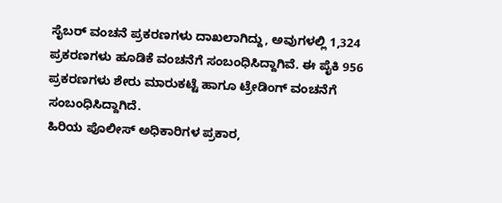ಸೈಬರ್ ವಂಚನೆ ಪ್ರಕರಣಗಳು ದಾಖಲಾಗಿದ್ದು, ಅವುಗಳಲ್ಲಿ 1,324 ಪ್ರಕರಣಗಳು ಹೂಡಿಕೆ ವಂಚನೆಗೆ ಸಂಬಂಧಿಸಿದ್ದಾಗಿವೆ. ಈ ಪೈಕಿ 956 ಪ್ರಕರಣಗಳು ಶೇರು ಮಾರುಕಟ್ಟೆ ಹಾಗೂ ಟ್ರೇಡಿಂಗ್ ವಂಚನೆಗೆ ಸಂಬಂಧಿಸಿದ್ದಾಗಿದೆ.
ಹಿರಿಯ ಪೊಲೀಸ್ ಅಧಿಕಾರಿಗಳ ಪ್ರಕಾರ,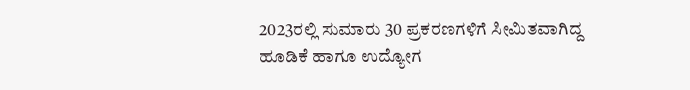2023ರಲ್ಲಿ ಸುಮಾರು 30 ಪ್ರಕರಣಗಳಿಗೆ ಸೀಮಿತವಾಗಿದ್ದ ಹೂಡಿಕೆ ಹಾಗೂ ಉದ್ಯೋಗ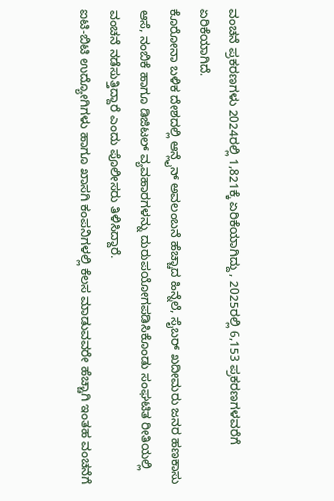ವಂಚನೆ ಪ್ರಕರಣಗಳು 2024ರಲ್ಲಿ 1,821ಕ್ಕೆ ಏರಿಕೆಯಾಗಿದ್ದು, 2025ರಲ್ಲಿ 6,153 ಪ್ರಕರಣಗಳವರೆಗೆ ಏರಿಕೆಯಾಗಿದೆ.
ಕೊರೋನಾ ಬಳಿಕ ದೇಶದಲ್ಲಿ ಆನ್ಲೈನ್ ಅವಲಂಬನೆ ಹೆಚ್ಚಾದ ಹಿನ್ನೆಲೆ, ಸೈಬರ್ ಖದೀಮರು ಜನರ ಹಣಕಾಸು ಆಸೆ, ನಂಬಿಕೆ ಹಾಗೂ ಡಿಜಿಟಲ್ ವ್ಯವಹಾರಗಳನ್ನು ದುರುಪಯೋಗಪಡಿಸಿಕೊಂಡು ಸಂಘಟಿತ ರೀತಿಯಲ್ಲಿ ವಂಚನೆ ನಡೆಸುತ್ತಿದ್ದಾರೆ ಎಂದು ಪೊಲೀಸರು ತಿಳಿಸಿದ್ದಾರೆ.
ಐಟಿ-ಬಿಟಿ ಉದ್ಯೋಗಿಗಳು ಹಾಗೂ ಖಾಸಗಿ ಕಂಪನಿಗಳಲ್ಲಿ ಕೆಲಸ ಮಾಡುವವರೇ ಹೆಚ್ಚಾಗಿ ಇಂತಹ ವಂಚನೆಗೆ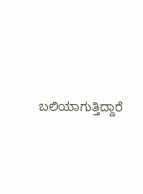ಬಲಿಯಾಗುತ್ತಿದ್ದಾರೆ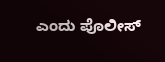ಎಂದು ಪೊಲೀಸ್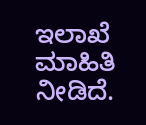ಇಲಾಖೆ ಮಾಹಿತಿ ನೀಡಿದೆ.